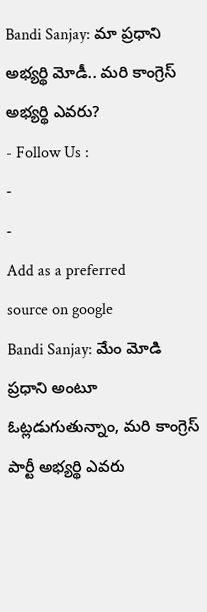Bandi Sanjay: మా ప్రధాని అభ్యర్థి మోడీ.. మరి కాంగ్రెస్ అభ్యర్థి ఎవరు?
- Follow Us :
-
-
Add as a preferred
source on google
Bandi Sanjay: మేం మోడి ప్రధాని అంటూ ఓట్లడుగుతున్నాం, మరి కాంగ్రెస్ పార్టీ అభ్యర్థి ఎవరు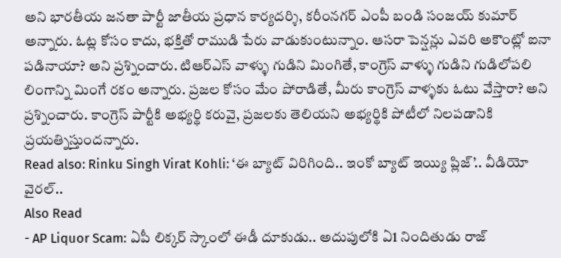అని భారతీయ జనతా పార్టీ జాతీయ ప్రధాన కార్యదర్శి, కరీంనగర్ ఎంపీ బండి సంజయ్ కుమార్ అన్నారు. ఓట్ల కోసం కాదు, భక్తితో రాముడి పేరు వాడుకుంటున్నాం. ఆసరా పెన్షన్లు ఎవరి అకౌంట్లో ఐనా పడినాయా? అని ప్రశ్నించారు. టిఆర్ఎస్ వాళ్ళు గుడిని మింగితే, కాంగ్రెస్ వాళ్ళు గుడిని గుడిలోపలి లింగాన్ని మింగే రకం అన్నారు. ప్రజల కోసం మేం పోరాడితే, మీరు కాంగ్రెస్ వాళ్ళకు ఓటు వేస్తారా? అని ప్రశ్నించారు. కాంగ్రెస్ పార్టీకి అభ్యర్థి కరువై, ప్రజలకు తెలియని అభ్యర్థికి పోటీలో నిలపడానికి ప్రయత్నిస్తుందన్నారు.
Read also: Rinku Singh Virat Kohli: ‘ఈ బ్యాట్ విరిగింది.. ఇంకో బ్యాట్ ఇయ్యి ప్లిజ్’.. వీడియో వైరల్..
Also Read
- AP Liquor Scam: ఏపీ లిక్కర్ స్కాంలో ఈడీ దూకుడు.. అదుపులోకి ఏ1 నిందితుడు రాజ్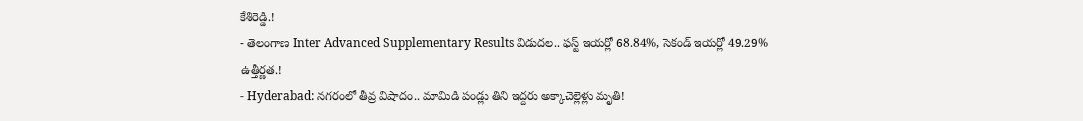కేశిరెడ్డి.!
- తెలంగాణ Inter Advanced Supplementary Results విడుదల.. ఫస్ట్ ఇయర్లో 68.84%, సెకండ్ ఇయర్లో 49.29% ఉత్తీర్ణత.!
- Hyderabad: నగరంలో తీవ్ర విషాదం.. మామిడి పండ్లు తిని ఇద్దరు అక్కాచెల్లెళ్లు మృతి!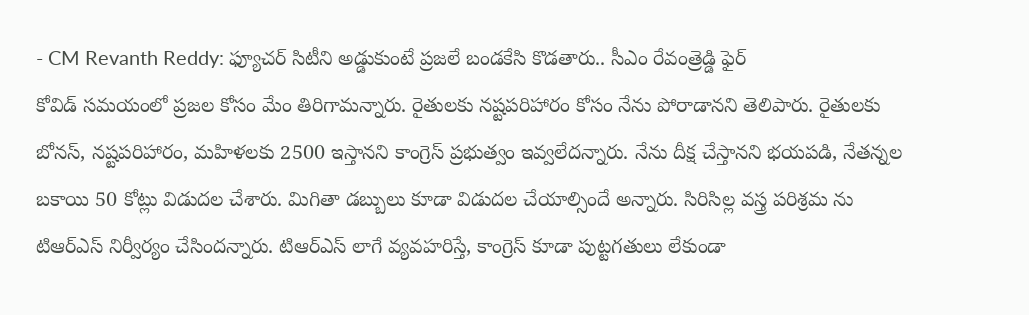- CM Revanth Reddy: ఫ్యూచర్ సిటీని అడ్డుకుంటే ప్రజలే బండకేసి కొడతారు.. సీఎం రేవంత్రెడ్డి ఫైర్
కోవిడ్ సమయంలో ప్రజల కోసం మేం తిరిగామన్నారు. రైతులకు నష్టపరిహారం కోసం నేను పోరాడానని తెలిపారు. రైతులకు బోనస్, నష్టపరిహారం, మహిళలకు 2500 ఇస్తానని కాంగ్రెస్ ప్రభుత్వం ఇవ్వలేదన్నారు. నేను దీక్ష చేస్తానని భయపడి, నేతన్నల బకాయి 50 కోట్లు విడుదల చేశారు. మిగితా డబ్బులు కూడా విడుదల చేయాల్సిందే అన్నారు. సిరిసిల్ల వస్త్ర పరిశ్రమ ను టిఆర్ఎస్ నిర్వీర్యం చేసిందన్నారు. టిఆర్ఎస్ లాగే వ్యవహరిస్తే, కాంగ్రెస్ కూడా పుట్టగతులు లేకుండా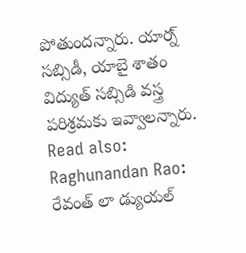పోతుందన్నారు. యార్న్ సబ్సిడీ, యాబై శాతం విద్యుత్ సబ్సిడి వస్త్ర పరిశ్రమకు ఇవ్వాలన్నారు.
Read also: Raghunandan Rao: రేవంత్ లా డ్యుయల్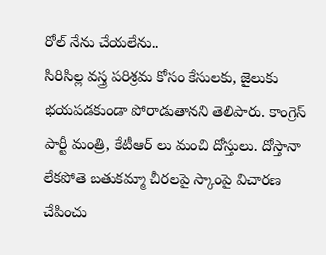రోల్ నేను చేయలేను..
సిరిసిల్ల వస్త్ర పరిశ్రమ కోసం కేసులకు, జైలుకు భయపడకుండా పోరాడుతానని తెలిపారు. కాంగ్రెస్ పార్టీ మంత్రి, కేటీఆర్ లు మంచి దోస్తులు. దోస్తానా లేకపోతె బతుకమ్మా చీరలపై స్కాంపై విచారణ చేపించు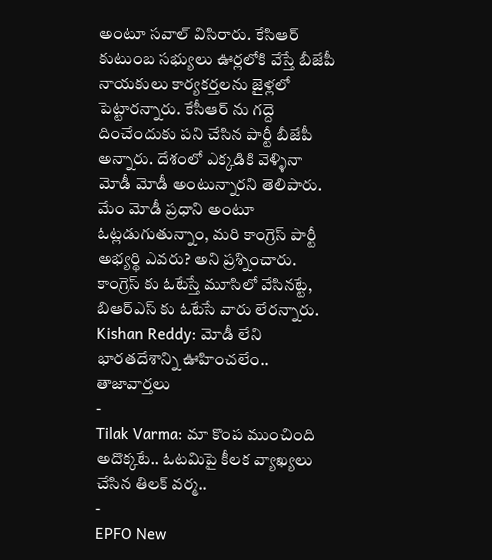అంటూ సవాల్ విసిరారు. కేసిఆర్ కుటుంబ సభ్యులు ఊర్లలోకి వేస్తే బీజేపీ నాయకులు కార్యకర్తలను జైళ్లలో పెట్టారన్నారు. కేసీఆర్ ను గద్దె దించేందుకు పని చేసిన పార్టీ బీజేపీ అన్నారు. దేశంలో ఎక్కడికి వెళ్ళినా మోడీ మోడీ అంటున్నారని తెలిపారు. మేం మోడీ ప్రధాని అంటూ ఓట్లడుగుతున్నాం, మరి కాంగ్రెస్ పార్టీ అభ్యర్థి ఎవరు? అని ప్రశ్నించారు. కాంగ్రెస్ కు ఓటేస్తే మూసిలో వేసినట్టే, బిఆర్ఎస్ కు ఓటేసే వారు లేరన్నారు.
Kishan Reddy: మోడీ లేని భారతదేశాన్ని ఊహించలేం..
తాజావార్తలు
-
Tilak Varma: మా కొంప ముంచింది అదొక్కటే.. ఓటమిపై కీలక వ్యాఖ్యలు చేసిన తిలక్ వర్మ..
-
EPFO New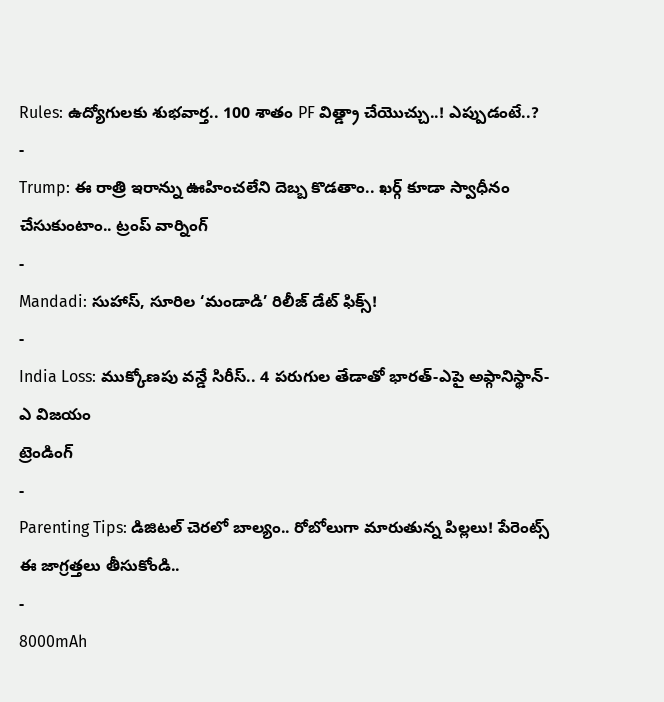Rules: ఉద్యోగులకు శుభవార్త.. 100 శాతం PF విత్డ్రా చేయొచ్చు..! ఎప్పుడంటే..?
-
Trump: ఈ రాత్రి ఇరాన్ను ఊహించలేని దెబ్బ కొడతాం.. ఖర్గ్ కూడా స్వాధీనం చేసుకుంటాం.. ట్రంప్ వార్నింగ్
-
Mandadi: సుహాస్, సూరిల ‘మండాడి’ రిలీజ్ డేట్ ఫిక్స్!
-
India Loss: ముక్కోణపు వన్డే సిరీస్.. 4 పరుగుల తేడాతో భారత్-ఎపై అఫ్గానిస్థాన్-ఎ విజయం
ట్రెండింగ్
-
Parenting Tips: డిజిటల్ చెరలో బాల్యం.. రోబోలుగా మారుతున్న పిల్లలు! పేరెంట్స్ ఈ జాగ్రత్తలు తీసుకోండి..
-
8000mAh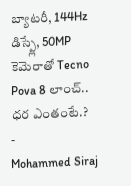బ్యాటరీ, 144Hz డిస్ప్లే, 50MP కెమెరాతో Tecno Pova 8 లాంచ్.. ధర ఎంతంటే.?
-
Mohammed Siraj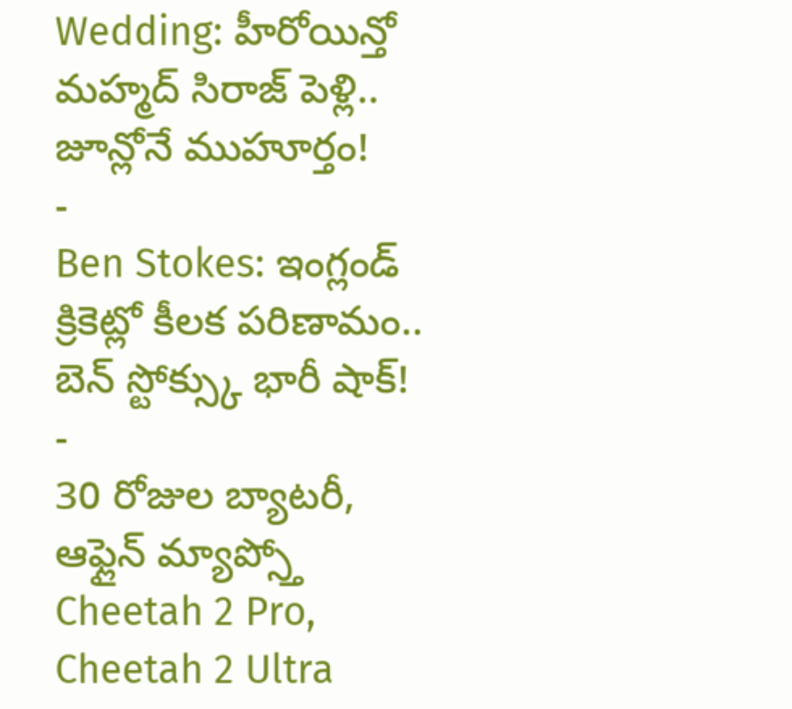Wedding: హీరోయిన్తో మహ్మద్ సిరాజ్ పెళ్లి.. జూన్లోనే ముహూర్తం!
-
Ben Stokes: ఇంగ్లండ్ క్రికెట్లో కీలక పరిణామం.. బెన్ స్టోక్స్కు భారీ షాక్!
-
30 రోజుల బ్యాటరీ, ఆఫ్లైన్ మ్యాప్స్తో Cheetah 2 Pro, Cheetah 2 Ultra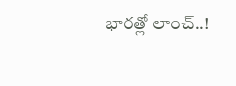భారత్లో లాంచ్..!